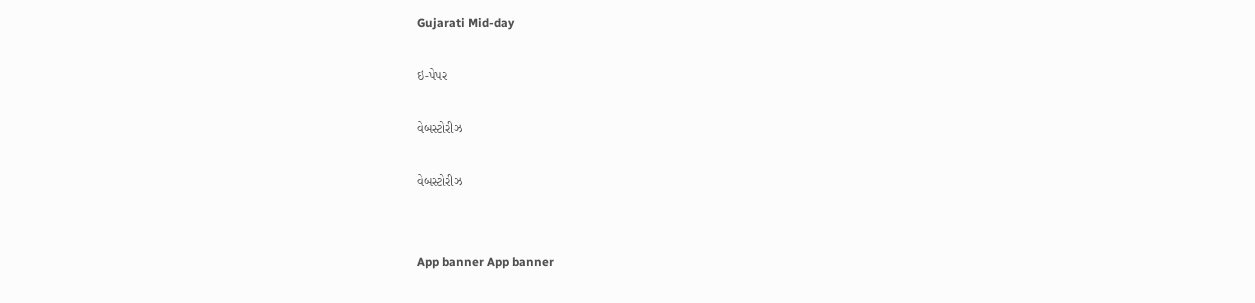Gujarati Mid-day

ઇ-પેપર

વેબસ્ટોરીઝ

વેબસ્ટોરીઝ


App banner App banner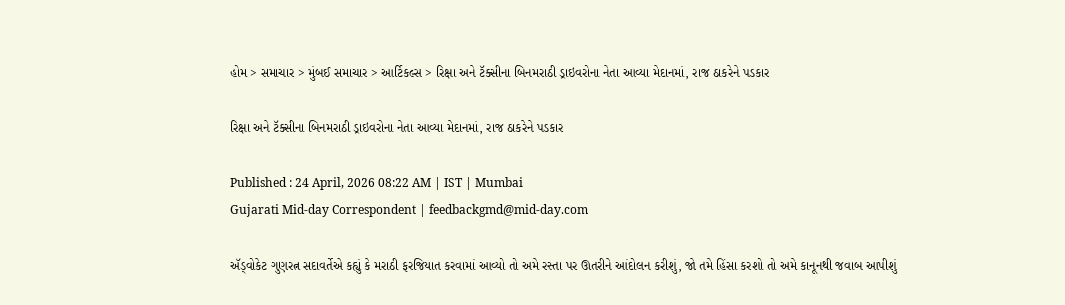હોમ > સમાચાર > મુંબઈ સમાચાર > આર્ટિકલ્સ > રિક્ષા અને ટૅક્સીના બિનમરાઠી ડ્રાઇવરોના નેતા આવ્યા મેદાનમાં, રાજ ઠાકરેને પડકાર

રિક્ષા અને ટૅક્સીના બિનમરાઠી ડ્રાઇવરોના નેતા આવ્યા મેદાનમાં, રાજ ઠાકરેને પડકાર

Published : 24 April, 2026 08:22 AM | IST | Mumbai
Gujarati Mid-day Correspondent | feedbackgmd@mid-day.com

ઍડ્વોકેટ ગુણરત્ન સદાવર્તેએ કહ્યું કે મરાઠી ફરજિયાત કરવામાં આવ્યો તો અમે રસ્તા પર ઊતરીને આંદોલન કરીશું, જો તમે હિંસા કરશો તો અમે કાનૂનથી જવાબ આપીશું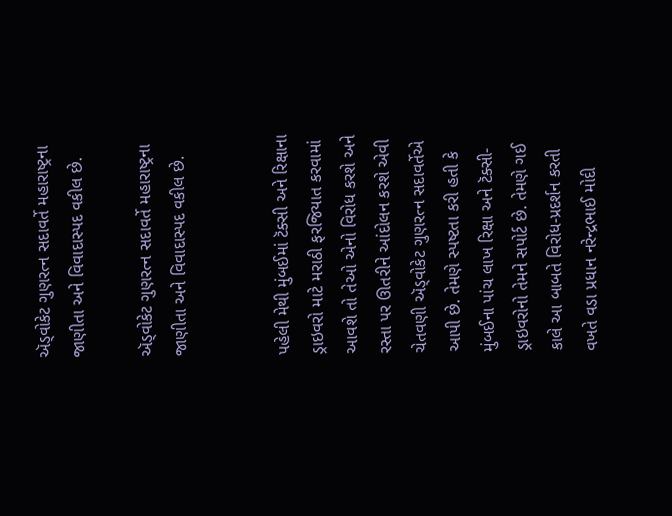ઍડ્વોકેટ ગુણરત્ન સદાવર્તે મહારાષ્ટ્રના જાણીતા અને વિવાદાસ્પદ વકીલ છે.

ઍડ્વોકેટ ગુણરત્ન સદાવર્તે મહારાષ્ટ્રના જાણીતા અને વિવાદાસ્પદ વકીલ છે.


પહેલી મેથી મુંબઈમાં ટૅક્સી અને રિક્ષાના ડ્રાઇવરો માટે મરાઠી ફરજિયાત કરવામાં આવશે તો તેઓ એનો વિરોધ કરશે અને રસ્તા પર ઊતરીને આંદોલન કરશે એવી ચેતવણી ઍડ્વોકેટ ગુણરત્ન સદાવર્તેએ આપી છે. તેમણે સ્પષ્ટતા કરી હતી કે મુંબઈના પાંચ લાખ રિક્ષા અને ટૅક્સી-ડ્રાઇવરોનો તેમને સપોર્ટ છે. તેમણે ગઈ કાલે આ બાબતે વિરોધ-પ્રદર્શન કરતી વખતે વડા પ્રધાન નરેન્દ્રભાઈ મોદી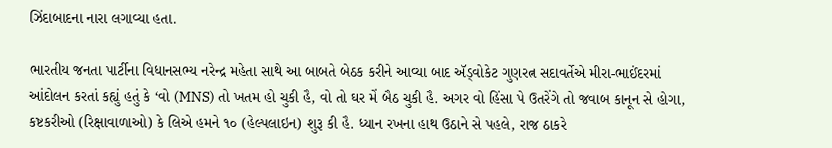ઝિંદાબાદના નારા લગાવ્યા હતા.

ભારતીય જનતા પાર્ટીના વિધાનસભ્ય નરેન્દ્ર મહેતા સાથે આ બાબતે બેઠક કરીને આવ્યા બાદ ઍડ્વોકેટ ગુણરત્ન સદાવર્તેએ મીરા-ભાઈંદરમાં આંદોલન કરતાં કહ્યું હતું કે ‘વો (MNS) તો ખતમ હો ચુકી હૈ, વો તો ઘર મેં બૈઠ ચુકી હૈ. અગર વો હિંસા પે ઉતરેંગે તો જવાબ કાનૂન સે હોગા, કષ્ટકરીઓ (રિક્ષાવાળાઓ) કે લિએ હમને ૧૦ (હેલ્પલાઇન) શુરૂ કી હૈ. ધ્યાન રખના હાથ ઉઠાને સે પહલે, રાજ ઠાકરે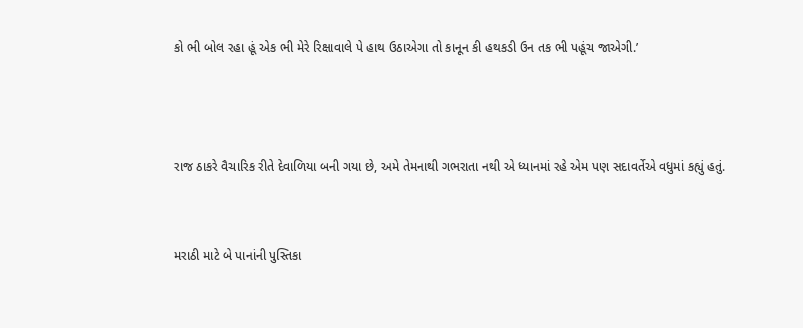કો ભી બોલ રહા હૂં એક ભી મેરે રિક્ષાવાલે પે હાથ ઉઠાએગા તો કાનૂન કી હથકડી ઉન તક ભી પહૂંચ જાએગી.’



રાજ ઠાકરે વૈચારિક રીતે દેવાળિયા બની ગયા છે, અમે તેમનાથી ગભરાતા નથી એ ધ્યાનમાં રહે એમ પણ સદાવર્તેએ વધુમાં કહ્યું હતું.


મરાઠી માટે બે પાનાંની પુસ્તિકા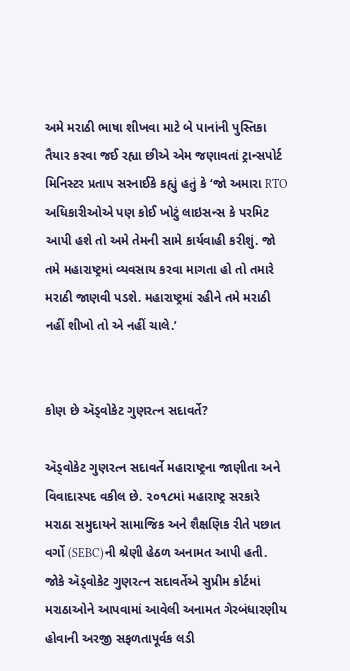અમે મરાઠી ભાષા શીખવા માટે બે પાનાંની પુસ્તિકા તૈયાર કરવા જઈ રહ્યા છીએ એમ જણાવતાં ટ્રાન્સપોર્ટ મિનિસ્ટર પ્રતાપ સરનાઈકે કહ્યું હતું કે ‘જો અમારા RTO અધિકારીઓએ પણ કોઈ ખોટું લાઇસન્સ કે પરમિટ આપી હશે તો અમે તેમની સામે કાર્યવાહી કરીશું. જો તમે મહારાષ્ટ્રમાં વ્યવસાય કરવા માગતા હો તો તમારે મરાઠી જાણવી પડશે. મહારાષ્ટ્રમાં રહીને તમે મરાઠી નહીં શીખો તો એ નહીં ચાલે.’


કોણ છે ઍડ્વોકેટ ગુણરત્ન સદાવર્તે?

ઍડ્વોકેટ ગુણરત્ન સદાવર્તે મહારાષ્ટ્રના જાણીતા અને વિવાદાસ્પદ વકીલ છે. ૨૦૧૮માં મહારાષ્ટ્ર સરકારે મરાઠા સમુદાયને સામાજિક અને શૈક્ષણિક રીતે પછાત વર્ગો (SEBC)ની શ્રેણી હેઠળ અનામત આપી હતી. જોકે ઍડ્વોકેટ ગુણરત્ન સદાવર્તેએ સુપ્રીમ કોર્ટમાં મરાઠાઓને આપવામાં આવેલી અનામત ગેરબંધારણીય હોવાની અરજી સફળતાપૂર્વક લડી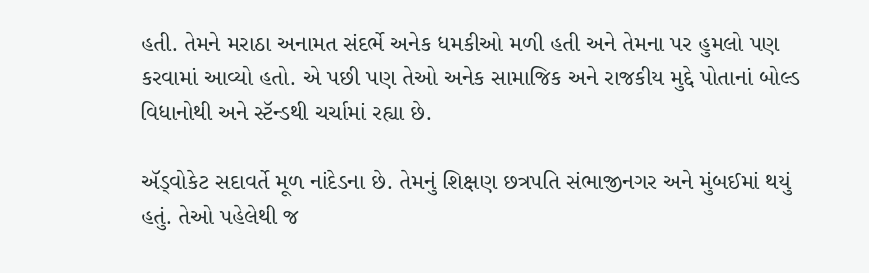હતી. તેમને મરાઠા અનામત સંદર્ભે અનેક ધમકીઓ મળી હતી અને તેમના પર હુમલો પણ કરવામાં આવ્યો હતો. એ પછી પણ તેઓ અનેક સામાજિક અને રાજકીય મુદ્દે પોતાનાં બોલ્ડ વિધાનોથી અને સ્ટૅન્ડથી ચર્ચામાં રહ્યા છે.

ઍડ્વોકેટ સદાવર્તે મૂળ નાંદેડના છે. તેમનું શિક્ષણ છત્રપતિ સંભાજીનગર અને મુંબઈમાં થયું હતું. તેઓ પહેલેથી જ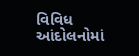વિવિધ આંદોલનોમાં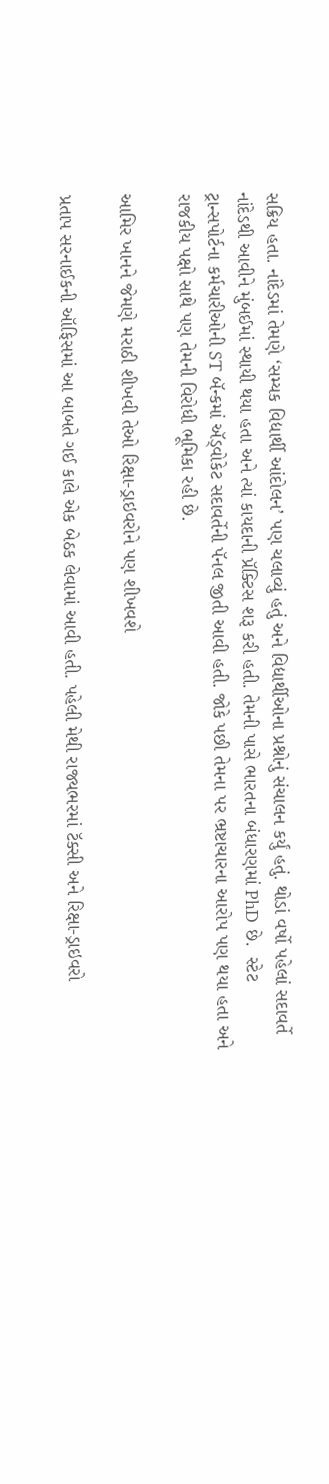સક્રિય હતા. નાંદેડમાં તેમણે ‘સમ્યક વિદ્યાર્થી આંદોલન’ પણ ચલાવ્યું હતું અને વિદ્યાર્થીઓના પ્રશ્નોનું સંચાલન કર્યું હતું. થોડાં વર્ષો પહેલાં સદાવર્તે નાંદેડથી આવીને મુંબઈમાં સ્થાયી થયા હતા અને ત્યાં કાયદાની પ્રૅક્ટિસ શરૂ કરી હતી. તેમની પાસે ભારતના બંધારણમાં PhD છે.  સ્ટેટ ટ્રાન્સપોર્ટના કર્મચારીઓની ST બૅન્કમાં ઍડ્વોકેટ સદાવર્તેની પૅનલ જીતી આવી હતી. જોકે પછી તેમના પર ભ્રષ્ટાચારના આરોપ પણ થયા હતા અને રાજકીય પક્ષો સાથે પણ તેમની વિરોધી ભૂમિકા રહી છે.

આમિર ખાનને જેમણે મરાઠી શીખવી તેઓ રિક્ષા-ડ્રાઇવરોને પણ શીખવશે

પ્રતાપ સરનાઈકની ઑફિસમાં આ બાબતે ગઈ કાલે એક બેઠક લેવામાં આવી હતી. પહેલી મેથી રાજ્યભરમાં ટૅક્સી અને રિક્ષા-ડ્રાઇવરો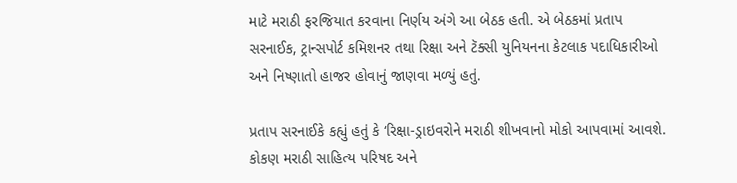માટે મરાઠી ફરજિયાત કરવાના નિર્ણય અંગે આ બેઠક હતી. એ બેઠકમાં પ્રતાપ સરનાઈક, ટ્રાન્સપોર્ટ કમિશનર તથા રિક્ષા અને ટૅક્સી યુનિયનના કેટલાક પદાધિકારીઓ અને નિષ્ણાતો હાજર હોવાનું જાણવા મળ્યું હતું.

પ્રતાપ સરનાઈકે કહ્યું હતું કે ‘રિક્ષા-ડ્રાઇવરોને મરાઠી શીખવાનો મોકો આપવામાં આવશે. કોકણ મરાઠી સાહિત્ય પરિષદ અને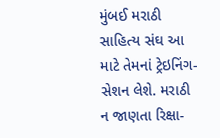મુંબઈ મરાઠી સાહિત્ય સંઘ આ માટે તેમનાં ટ્રેઇનિંગ-સેશન લેશે. મરાઠી ન જાણતા રિક્ષા-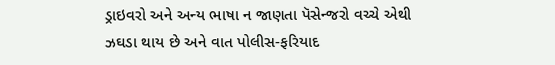ડ્રાઇવરો અને અન્ય ભાષા ન જાણતા પૅસેન્જરો વચ્ચે એથી ઝઘડા થાય છે અને વાત પોલીસ-ફરિયાદ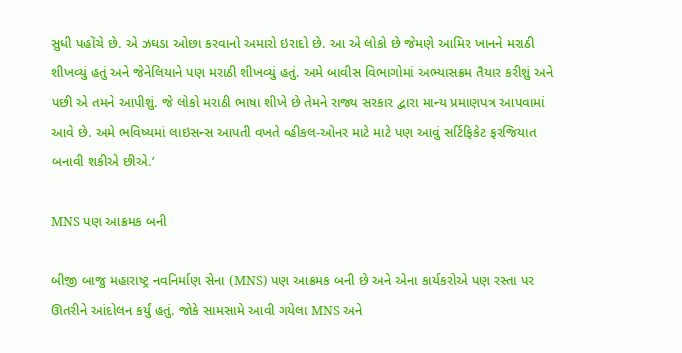સુધી પહોંચે છે. એ ઝઘડા ઓછા કરવાનો અમારો ઇરાદો છે. આ એ લોકો છે જેમણે આમિર ખાનને મરાઠી શીખવ્યું હતું અને જેનેલિયાને પણ મરાઠી શીખવ્યું હતું. અમે બાવીસ વિભાગોમાં અભ્યાસક્રમ તૈયાર કરીશું અને પછી એ તમને આપીશું. જે લોકો મરાઠી ભાષા શીખે છે તેમને રાજ્ય સરકાર દ્વારા માન્ય પ્રમાણપત્ર આપવામાં આવે છે. અમે ભવિષ્યમાં લાઇસન્સ આપતી વખતે વ્હીકલ-ઓનર માટે માટે પણ આવું સર્ટિફિકેટ ફરજિયાત બનાવી શકીએ છીએ.’

MNS પણ આક્રમક બની

બીજી બાજુ મહારાષ્ટ્ર નવનિર્માણ સેના (MNS) પણ આક્રમક બની છે અને એના કાર્યકરોએ પણ રસ્તા પર ઊતરીને આંદોલન કર્યું હતું. જોકે સામસામે આવી ગયેલા MNS અને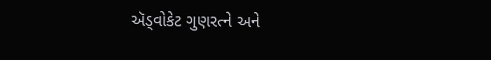ઍડ્વોકેટ ગુણરત્ને અને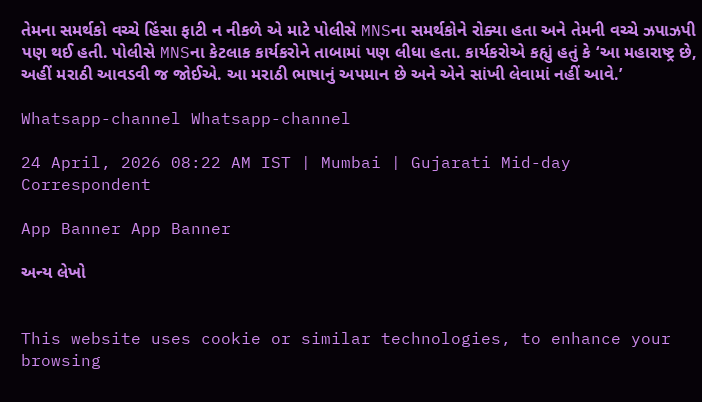તેમના સમર્થકો વચ્ચે હિંસા ફાટી ન નીકળે એ માટે પોલીસે MNSના સમર્થકોને રોક્યા હતા અને તેમની વચ્ચે ઝપાઝપી પણ થઈ હતી. પોલીસે MNSના કેટલાક કાર્યકરોને તાબામાં પણ લીધા હતા. કાર્યકરોએ કહ્યું હતું કે ‘આ મહારાષ્ટ્ર છે, અહીં મરાઠી આવડવી જ જોઈએ. આ મરાઠી ભાષાનું અપમાન છે અને એને સાંખી લેવામાં નહીં આવે.’

Whatsapp-channel Whatsapp-channel

24 April, 2026 08:22 AM IST | Mumbai | Gujarati Mid-day Correspondent

App Banner App Banner

અન્ય લેખો


This website uses cookie or similar technologies, to enhance your browsing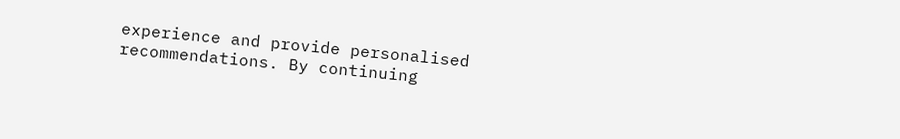experience and provide personalised recommendations. By continuing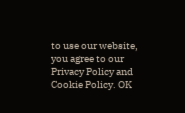to use our website, you agree to our Privacy Policy and Cookie Policy. OK